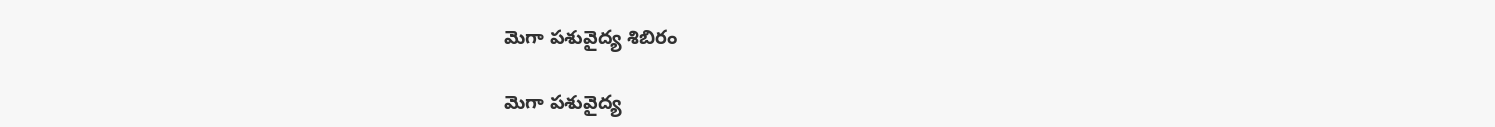మెగా పశువైద్య శిబిరం

మెగా పశువైద్య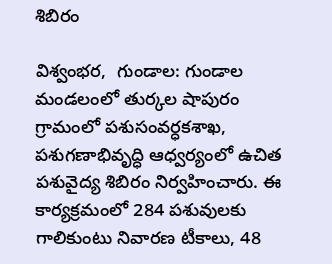శిబిరం

విశ్వంభర,  గుండాల: గుండాల మండలంలో తుర్కల షాపురం గ్రామంలో పశుసంవర్ధకశాఖ, పశుగణాభివృద్ధి ఆధ్వర్యంలో ఉచిత పశువైద్య శిబిరం నిర్వహించారు. ఈ  కార్యక్రమంలో 284 పశువులకు గాలికుంటు నివారణ టీకాలు, 48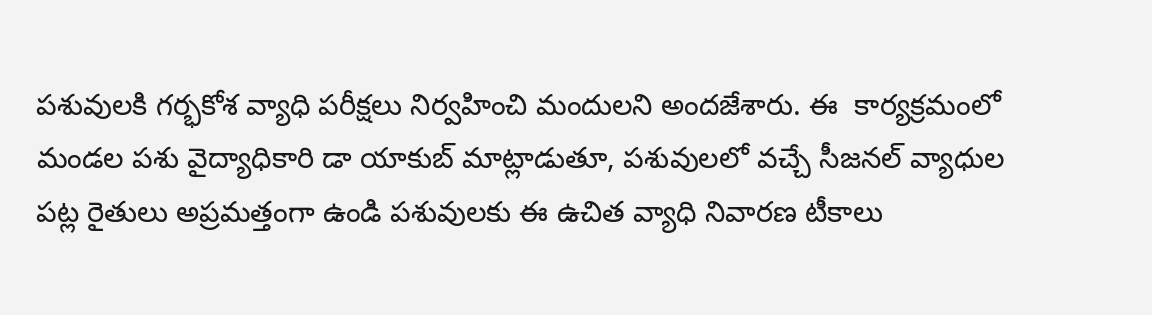పశువులకి గర్భకోశ వ్యాధి పరీక్షలు నిర్వహించి మందులని అందజేశారు. ఈ  కార్యక్రమంలో మండల పశు వైద్యాధికారి డా యాకుబ్ మాట్లాడుతూ, పశువులలో వచ్చే సీజనల్ వ్యాధుల పట్ల రైతులు అప్రమత్తంగా ఉండి పశువులకు ఈ ఉచిత వ్యాధి నివారణ టీకాలు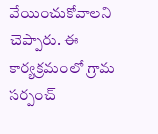వేయించుకోవాలని చెప్పారు. ఈ కార్యక్రమంలో గ్రామ సర్పంచ్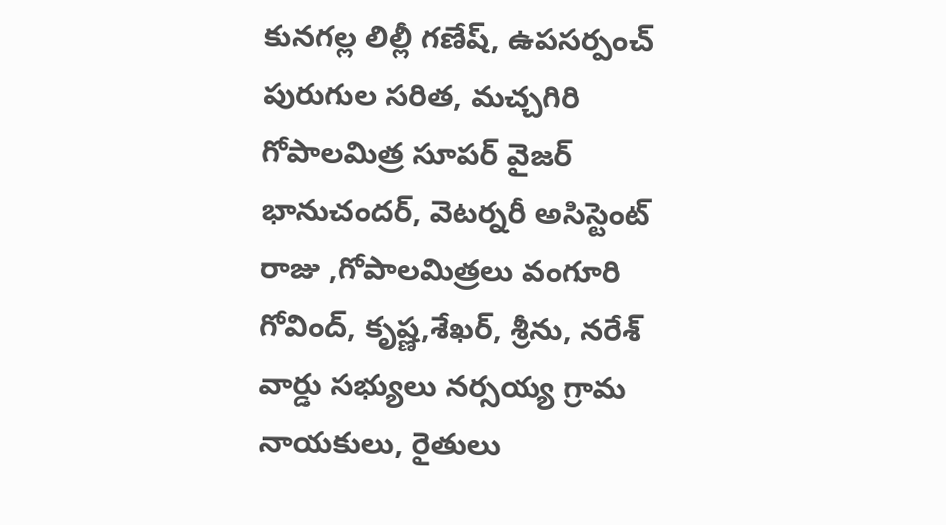కునగల్ల లిల్లీ గణేష్, ఉపసర్పంచ్ పురుగుల సరిత, మచ్చగిరి గోపాలమిత్ర సూపర్ వైజర్ భానుచందర్, వెటర్నరీ అసిస్టెంట్ రాజు ,గోపాలమిత్రలు వంగూరి గోవింద్, కృష్ణ,శేఖర్, శ్రీను, నరేశ్ వార్డు సభ్యులు నర్సయ్య గ్రామ నాయకులు, రైతులు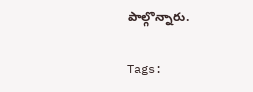పాల్గొన్నారు.

Tags: